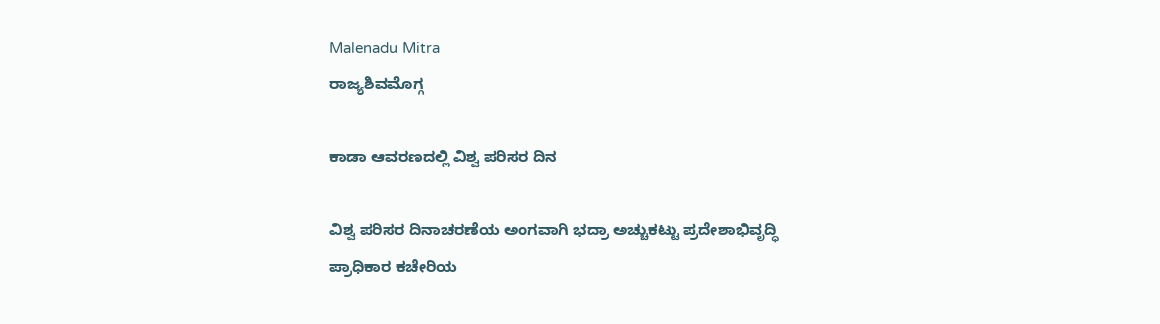Malenadu Mitra
ರಾಜ್ಯಶಿವಮೊಗ್ಗ

ಕಾಡಾ ಆವರಣದಲ್ಲಿ ವಿಶ್ವ ಪರಿಸರ ದಿನ

ವಿಶ್ವ ಪರಿಸರ ದಿನಾಚರಣೆಯ ಅಂಗವಾಗಿ ಭದ್ರಾ ಅಚ್ಚುಕಟ್ಟು ಪ್ರದೇಶಾಭಿವೃದ್ಧಿ ಪ್ರಾಧಿಕಾರ ಕಚೇರಿಯ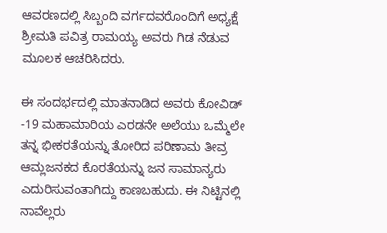ಆವರಣದಲ್ಲಿ ಸಿಬ್ಬಂದಿ ವರ್ಗದವರೊಂದಿಗೆ ಅಧ್ಯಕ್ಷೆ ಶ್ರೀಮತಿ ಪವಿತ್ರ ರಾಮಯ್ಯ ಅವರು ಗಿಡ ನೆಡುವ ಮೂಲಕ ಆಚರಿಸಿದರು.

ಈ ಸಂದರ್ಭದಲ್ಲಿ ಮಾತನಾಡಿದ ಅವರು ಕೋವಿಡ್ -19 ಮಹಾಮಾರಿಯ ಎರಡನೇ ಅಲೆಯು ಒಮ್ಮೆಲೇ ತನ್ನ ಭೀಕರತೆಯನ್ನು ತೋರಿದ ಪರಿಣಾಮ ತೀವ್ರ ಆಮ್ಲಜನಕದ ಕೊರತೆಯನ್ನು ಜನ ಸಾಮಾನ್ಯರು ಎದುರಿಸುವಂತಾಗಿದ್ದು ಕಾಣಬಹುದು. ಈ ನಿಟ್ಟಿನಲ್ಲಿ ನಾವೆಲ್ಲರು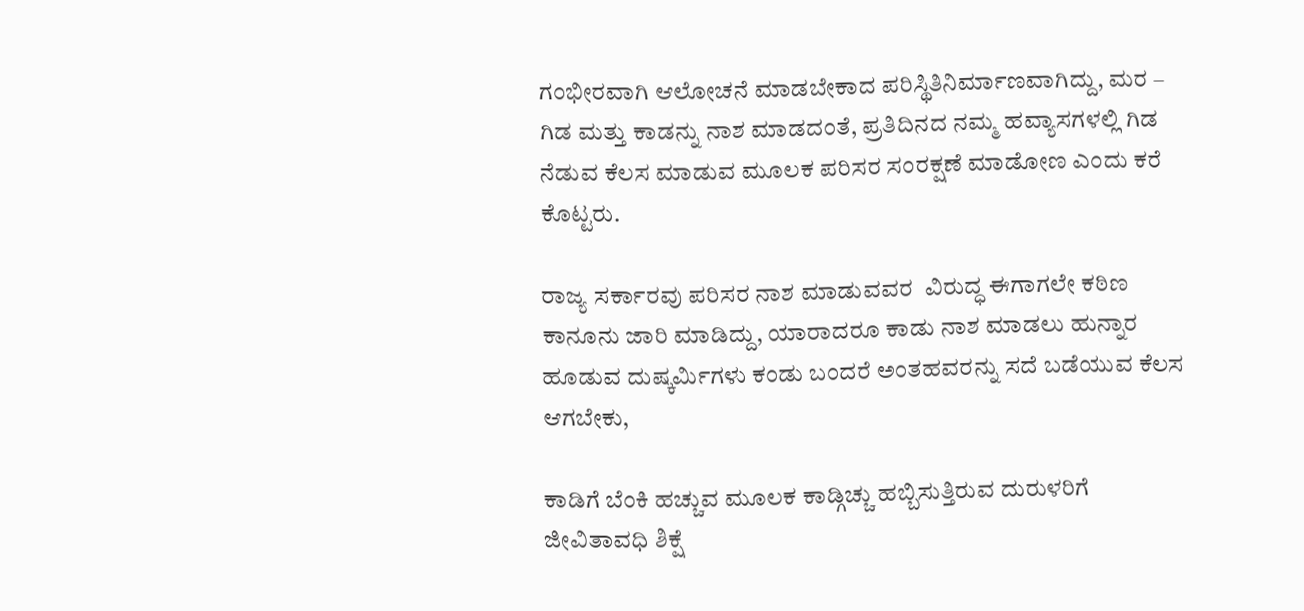ಗಂಭೀರವಾಗಿ ಆಲೋಚನೆ ಮಾಡಬೇಕಾದ ಪರಿಸ್ಥಿತಿನಿರ್ಮಾಣವಾಗಿದ್ದು, ಮರ – ಗಿಡ ಮತ್ತು ಕಾಡನ್ನು ನಾಶ ಮಾಡದಂತೆ, ಪ್ರತಿದಿನದ ನಮ್ಮ ಹವ್ಯಾಸಗಳಲ್ಲಿ ಗಿಡ ನೆಡುವ ಕೆಲಸ ಮಾಡುವ ಮೂಲಕ ಪರಿಸರ ಸಂರಕ್ಷಣೆ ಮಾಡೋಣ ಎಂದು ಕರೆ ಕೊಟ್ಟರು.

ರಾಜ್ಯ ಸರ್ಕಾರವು ಪರಿಸರ ನಾಶ ಮಾಡುವವರ  ವಿರುದ್ಧ ಈಗಾಗಲೇ ಕಠಿಣ ಕಾನೂನು ಜಾರಿ ಮಾಡಿದ್ದು, ಯಾರಾದರೂ ಕಾಡು ನಾಶ ಮಾಡಲು ಹುನ್ನಾರ ಹೂಡುವ ದುಷ್ಕರ್ಮಿಗಳು ಕಂಡು ಬಂದರೆ ಅಂತಹವರನ್ನು ಸದೆ ಬಡೆಯುವ ಕೆಲಸ ಆಗಬೇಕು,

ಕಾಡಿಗೆ ಬೆಂಕಿ ಹಚ್ಚುವ ಮೂಲಕ ಕಾಡ್ಗಿಚ್ಚು ಹಬ್ಬಿಸುತ್ತಿರುವ ದುರುಳರಿಗೆ ಜೀವಿತಾವಧಿ ಶಿಕ್ಷೆ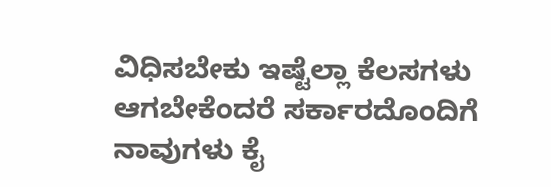ವಿಧಿಸಬೇಕು ಇಷ್ಟೆಲ್ಲಾ ಕೆಲಸಗಳು ಆಗಬೇಕೆಂದರೆ ಸರ್ಕಾರದೊಂದಿಗೆ ನಾವುಗಳು ಕೈ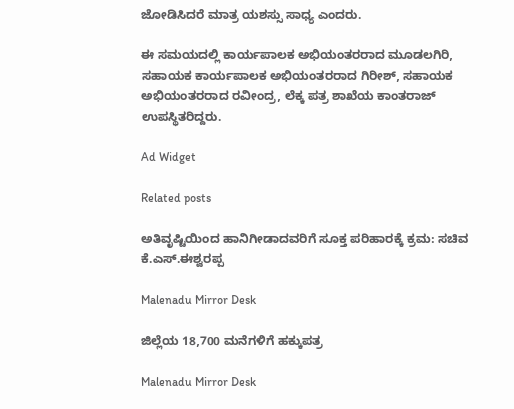ಜೋಡಿಸಿದರೆ ಮಾತ್ರ ಯಶಸ್ಸು ಸಾಧ್ಯ ಎಂದರು.

ಈ ಸಮಯದಲ್ಲಿ ಕಾರ್ಯಪಾಲಕ ಅಭಿಯಂತರರಾದ ಮೂಡಲಗಿರಿ, ಸಹಾಯಕ ಕಾರ್ಯಪಾಲಕ ಅಭಿಯಂತರರಾದ ಗಿರೀಶ್, ಸಹಾಯಕ ಅಭಿಯಂತರರಾದ ರವೀಂದ್ರ, ಲೆಕ್ಕ ಪತ್ರ ಶಾಖೆಯ ಕಾಂತರಾಜ್ ಉಪಸ್ಥಿತರಿದ್ದರು.

Ad Widget

Related posts

ಅತಿವೃಷ್ಟಿಯಿಂದ ಹಾನಿಗೀಡಾದವರಿಗೆ ಸೂಕ್ತ ಪರಿಹಾರಕ್ಕೆ ಕ್ರಮ: ಸಚಿವ ಕೆ.ಎಸ್.ಈಶ್ವರಪ್ಪ

Malenadu Mirror Desk

ಜಿಲ್ಲೆಯ 18,700 ಮನೆಗಳಿಗೆ ಹಕ್ಕುಪತ್ರ

Malenadu Mirror Desk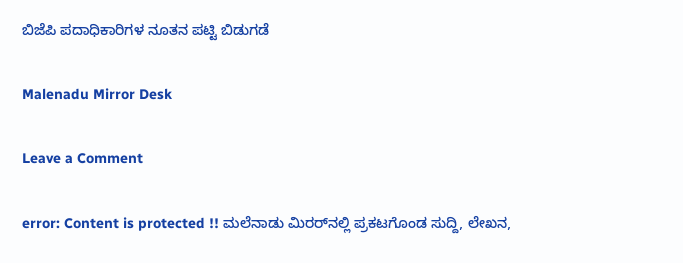ಬಿಜೆಪಿ ಪದಾಧಿಕಾರಿಗಳ ನೂತನ ಪಟ್ಟಿ ಬಿಡುಗಡೆ

Malenadu Mirror Desk

Leave a Comment

error: Content is protected !! ಮಲೆನಾಡು ಮಿರರ್‌ನಲ್ಲಿ ಪ್ರಕಟಗೊಂಡ ಸುದ್ದಿ, ಲೇಖನ,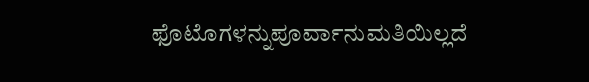ಫೊಟೊಗಳನ್ನುಪೂರ್ವಾನುಮತಿಯಿಲ್ಲದೆ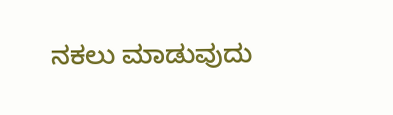ನಕಲು ಮಾಡುವುದು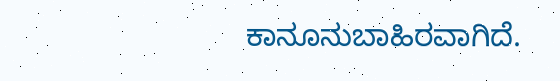ಕಾನೂನುಬಾಹಿರವಾಗಿದೆ.